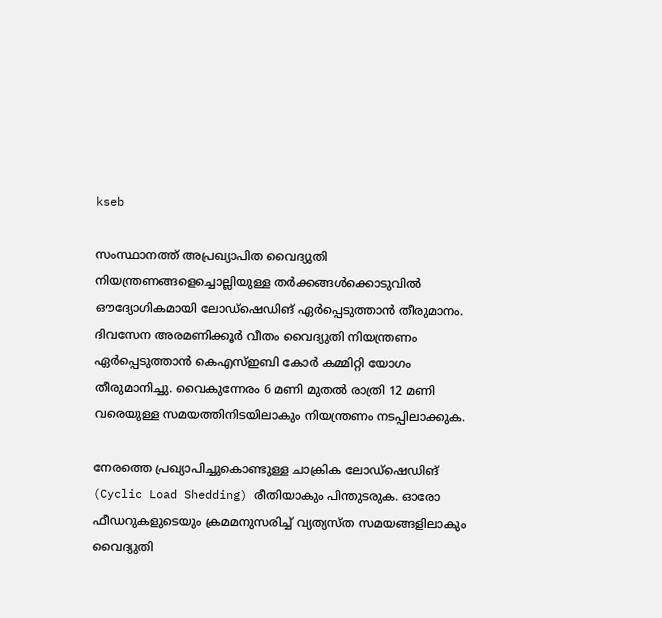kseb

സംസ്ഥാനത്ത് അപ്രഖ്യാപിത വൈദ്യുതി നിയന്ത്രണങ്ങളെച്ചൊല്ലിയുള്ള തർക്കങ്ങൾക്കൊടുവിൽ ഔദ്യോഗികമായി ലോഡ്ഷെഡിങ് ഏർപ്പെടുത്താൻ തീരുമാനം. ദിവസേന അരമണിക്കൂർ വീതം വൈദ്യുതി നിയന്ത്രണം ഏർപ്പെടുത്താൻ കെഎസ്ഇബി കോർ കമ്മിറ്റി യോഗം തീരുമാനിച്ചു. വൈകുന്നേരം 6 മണി മുതൽ രാത്രി 12 മണി വരെയുള്ള സമയത്തിനിടയിലാകും നിയന്ത്രണം നടപ്പിലാക്കുക.

നേരത്തെ പ്രഖ്യാപിച്ചുകൊണ്ടുള്ള ചാക്രിക ലോഡ്ഷെഡിങ് (Cyclic Load Shedding) രീതിയാകും പിന്തുടരുക. ഓരോ ഫീഡറുകളുടെയും ക്രമമനുസരിച്ച് വ്യത്യസ്ത സമയങ്ങളിലാകും വൈദ്യുതി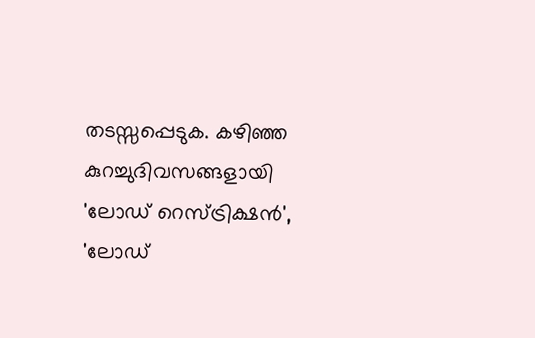തടസ്സപ്പെടുക. കഴിഞ്ഞ കുറച്ചുദിവസങ്ങളായി 'ലോഡ് റെസ്ട്രിക്ഷൻ', 'ലോഡ്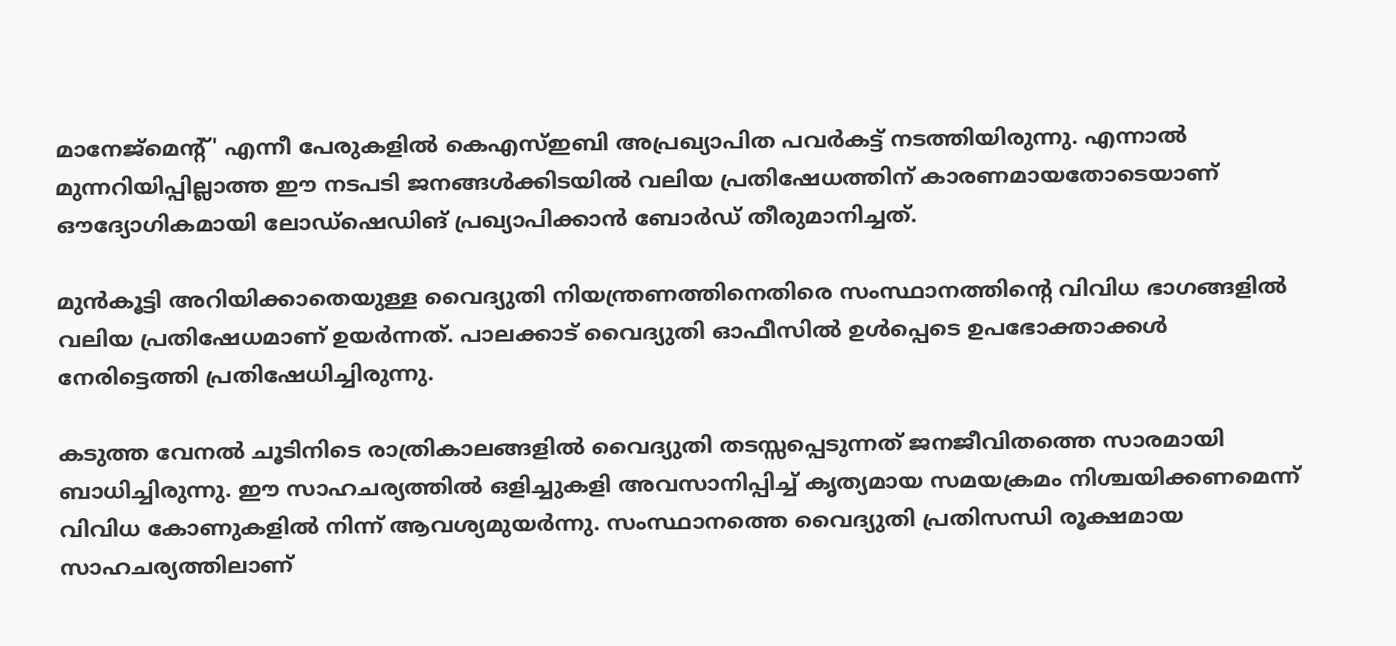മാനേജ്‌മെന്റ്' എന്നീ പേരുകളിൽ കെഎസ്ഇബി അപ്രഖ്യാപിത പവർകട്ട് നടത്തിയിരുന്നു. എന്നാൽ മുന്നറിയിപ്പില്ലാത്ത ഈ നടപടി ജനങ്ങൾക്കിടയിൽ വലിയ പ്രതിഷേധത്തിന് കാരണമായതോടെയാണ് ഔദ്യോഗികമായി ലോഡ്ഷെഡിങ് പ്രഖ്യാപിക്കാൻ ബോർഡ് തീരുമാനിച്ചത്.

മുൻകൂട്ടി അറിയിക്കാതെയുള്ള വൈദ്യുതി നിയന്ത്രണത്തിനെതിരെ സംസ്ഥാനത്തിന്റെ വിവിധ ഭാഗങ്ങളിൽ വലിയ പ്രതിഷേധമാണ് ഉയർന്നത്. പാലക്കാട് വൈദ്യുതി ഓഫീസിൽ ഉൾപ്പെടെ ഉപഭോക്താക്കൾ നേരിട്ടെത്തി പ്രതിഷേധിച്ചിരുന്നു.

കടുത്ത വേനൽ ചൂടിനിടെ രാത്രികാലങ്ങളിൽ വൈദ്യുതി തടസ്സപ്പെടുന്നത് ജനജീവിതത്തെ സാരമായി ബാധിച്ചിരുന്നു. ഈ സാഹചര്യത്തിൽ ഒളിച്ചുകളി അവസാനിപ്പിച്ച് കൃത്യമായ സമയക്രമം നിശ്ചയിക്കണമെന്ന് വിവിധ കോണുകളിൽ നിന്ന് ആവശ്യമുയർന്നു. സംസ്ഥാനത്തെ വൈദ്യുതി പ്രതിസന്ധി രൂക്ഷമായ സാഹചര്യത്തിലാണ്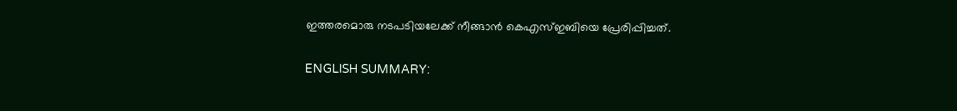ഇത്തരമൊരു നടപടിയലേക്ക് നീങ്ങാൻ കെഎസ്ഇബിയെ പ്രേരിപ്പിച്ചത്.

ENGLISH SUMMARY: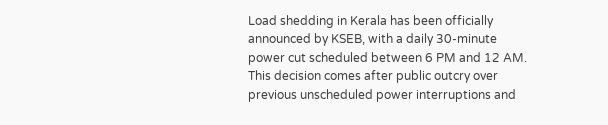Load shedding in Kerala has been officially announced by KSEB, with a daily 30-minute power cut scheduled between 6 PM and 12 AM. This decision comes after public outcry over previous unscheduled power interruptions and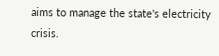aims to manage the state's electricity crisis.